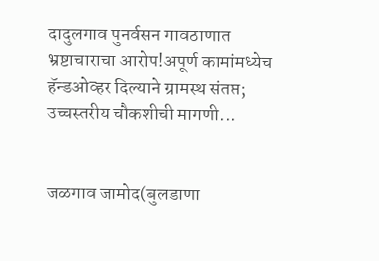दादुलगाव पुनर्वसन गावठाणात भ्रष्टाचाराचा आरोप!अपूर्ण कामांमध्येच हॅन्डओव्हर दिल्याने ग्रामस्थ संतप्त; उच्चस्तरीय चौकशीची मागणी...


जळगाव जामोद(बुलडाणा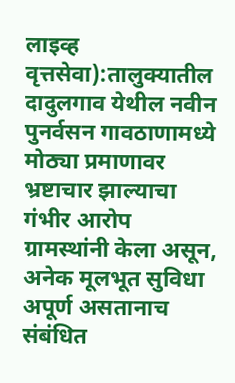लाइव्ह वृत्तसेवा):तालुक्यातील दादुलगाव येथील नवीन पुनर्वसन गावठाणामध्ये मोठ्या प्रमाणावर भ्रष्टाचार झाल्याचा गंभीर आरोप ग्रामस्थांनी केला असून, अनेक मूलभूत सुविधा अपूर्ण असतानाच संबंधित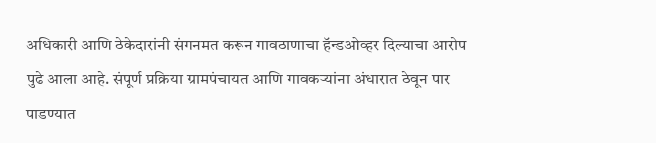अधिकारी आणि ठेकेदारांनी संगनमत करून गावठाणाचा हॅन्डओव्हर दिल्याचा आरोप पुढे आला आहे. संपूर्ण प्रक्रिया ग्रामपंचायत आणि गावकऱ्यांना अंधारात ठेवून पार पाडण्यात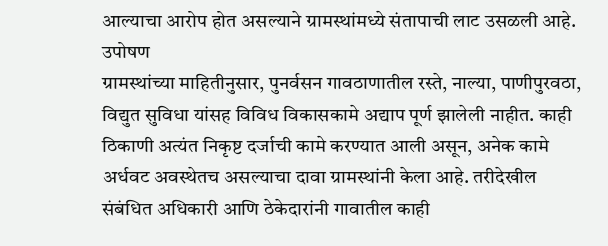आल्याचा आरोप होत असल्याने ग्रामस्थांमध्ये संतापाची लाट उसळली आहे.
उपोषण
ग्रामस्थांच्या माहितीनुसार, पुनर्वसन गावठाणातील रस्ते, नाल्या, पाणीपुरवठा, विद्युत सुविधा यांसह विविध विकासकामे अद्याप पूर्ण झालेली नाहीत. काही ठिकाणी अत्यंत निकृष्ट दर्जाची कामे करण्यात आली असून, अनेक कामे अर्धवट अवस्थेतच असल्याचा दावा ग्रामस्थांनी केला आहे. तरीदेखील संबंधित अधिकारी आणि ठेकेदारांनी गावातील काही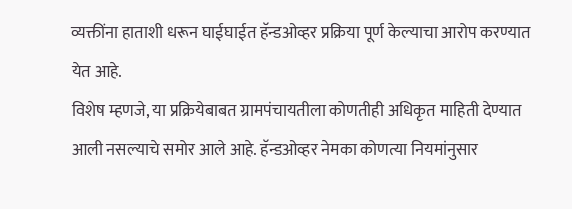व्यक्तींना हाताशी धरून घाईघाईत हॅन्डओव्हर प्रक्रिया पूर्ण केल्याचा आरोप करण्यात येत आहे.
विशेष म्हणजे, या प्रक्रियेबाबत ग्रामपंचायतीला कोणतीही अधिकृत माहिती देण्यात आली नसल्याचे समोर आले आहे. हॅन्डओव्हर नेमका कोणत्या नियमांनुसार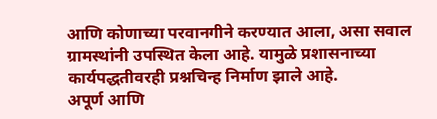आणि कोणाच्या परवानगीने करण्यात आला, असा सवाल ग्रामस्थांनी उपस्थित केला आहे. यामुळे प्रशासनाच्या कार्यपद्धतीवरही प्रश्नचिन्ह निर्माण झाले आहे.
अपूर्ण आणि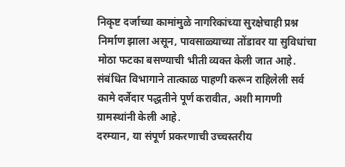निकृष्ट दर्जाच्या कामांमुळे नागरिकांच्या सुरक्षेचाही प्रश्न निर्माण झाला असून, पावसाळ्याच्या तोंडावर या सुविधांचा मोठा फटका बसण्याची भीती व्यक्त केली जात आहे. संबंधित विभागाने तात्काळ पाहणी करून राहिलेली सर्व कामे दर्जेदार पद्धतीने पूर्ण करावीत, अशी मागणी ग्रामस्थांनी केली आहे.
दरम्यान, या संपूर्ण प्रकरणाची उच्चस्तरीय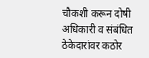चौकशी करून दोषी अधिकारी व संबंधित ठेकेदारांवर कठोर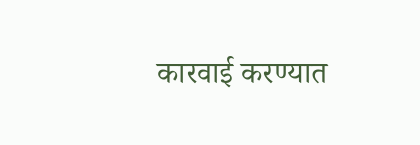कारवाई करण्यात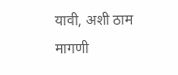यावी, अशी ठाम मागणी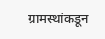ग्रामस्थांकडून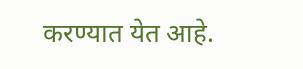करण्यात येत आहे.